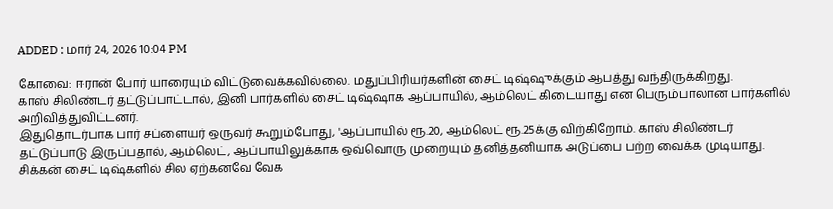ADDED : மார் 24, 2026 10:04 PM

கோவை: ஈரான் போர் யாரையும் விட்டுவைக்கவில்லை. மதுப்பிரியர்களின் சைட் டிஷ்ஷுக்கும் ஆபத்து வந்திருக்கிறது.
காஸ் சிலிண்டர் தட்டுப்பாட்டால், இனி பார்களில் சைட் டிஷ்ஷாக ஆப்பாயில், ஆம்லெட் கிடையாது என பெரும்பாலான பார்களில் அறிவித்துவிட்டனர்.
இதுதொடர்பாக பார் சப்ளையர் ஒருவர் கூறும்போது, 'ஆப்பாயில் ரூ.20, ஆம்லெட் ரூ.25க்கு விற்கிறோம். காஸ் சிலிண்டர் தட்டுப்பாடு இருப்பதால், ஆம்லெட், ஆப்பாயிலுக்காக ஒவ்வொரு முறையும் தனித்தனியாக அடுப்பை பற்ற வைக்க முடியாது. சிக்கன் சைட் டிஷ்களில் சில ஏற்கனவே வேக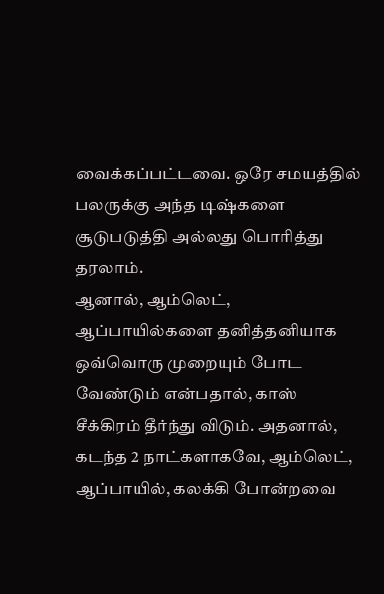வைக்கப்பட்டவை. ஒரே சமயத்தில் பலருக்கு அந்த டிஷ்களை சூடுபடுத்தி அல்லது பொரித்து தரலாம்.
ஆனால், ஆம்லெட், ஆப்பாயில்களை தனித்தனியாக ஒவ்வொரு முறையும் போட வேண்டும் என்பதால், காஸ் சீக்கிரம் தீர்ந்து விடும். அதனால், கடந்த 2 நாட்களாகவே, ஆம்லெட், ஆப்பாயில், கலக்கி போன்றவை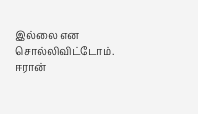இல்லை என சொல்லிவிட்டோம்.
ஈரான்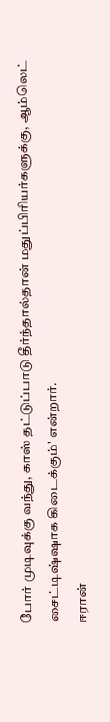போர் முடிவுக்கு வந்து, காஸ் தட்டுப்பாடு தீர்ந்தால்தான் மதுப்பிரியர்களுக்கு, ஆம்லெட் சைட்டிஷ்ஷாக கிடைக்கும்' என்றார்.
ஈரான்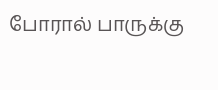போரால் பாருக்கு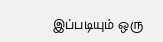இப்படியும் ஒரு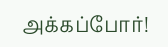அக்கப்போர்!